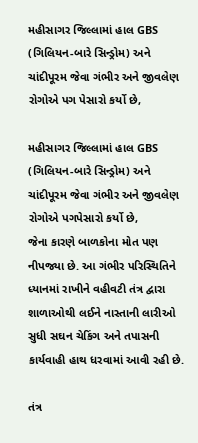મહીસાગર જિલ્લામાં હાલ GBS (ગિલિયન-બારે સિન્ડ્રોમ) અને ચાંદીપૂરમ જેવા ગંભીર અને જીવલેણ રોગોએ પગ પેસારો કર્યો છે,

મહીસાગર જિલ્લામાં હાલ GBS (ગિલિયન-બારે સિન્ડ્રોમ) અને ચાંદીપૂરમ જેવા ગંભીર અને જીવલેણ રોગોએ પગપેસારો કર્યો છે,
જેના કારણે બાળકોના મોત પણ નીપજ્યા છે. આ ગંભીર પરિસ્થિતિને ધ્યાનમાં રાખીને વહીવટી તંત્ર દ્વારા શાળાઓથી લઈને નાસ્તાની લારીઓ સુધી સઘન ચેકિંગ અને તપાસની કાર્યવાહી હાથ ધરવામાં આવી રહી છે.

તંત્ર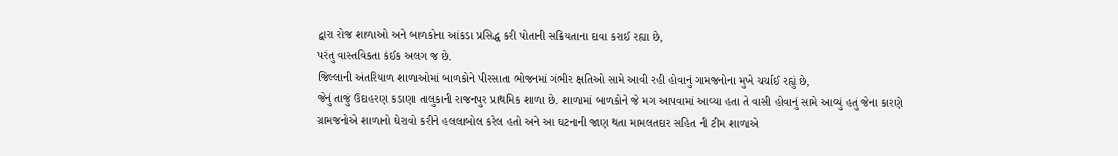દ્વારા રોજ શાળાઓ અને બાળકોના આંકડા પ્રસિદ્ધ કરી પોતાની સક્રિયતાના દાવા કરાઈ રહ્યા છે,
પરંતુ વાસ્તવિકતા કંઈક અલગ જ છે.
જિલ્લાની અંતરિયાળ શાળાઓમાં બાળકોને પીરસાતા ભોજનમાં ગંભીર ક્ષતિઓ સામે આવી રહી હોવાનું ગામજનોના મુખે ચર્ચાઈ રહ્યું છે,
જેનું તાજું ઉદાહરણ કડાણા તાલુકાની રાજનપુર પ્રાથમિક શાળા છે. શાળામાં બાળકોને જે મગ આપવામાં આવ્યા હતા તે વાસી હોવાનું સામે આવ્યું હતું જેના કારણે ગ્રામજનોએ શાળાનો ઘેરાવો કરીને હલલાબોલ કરેલ હતો અને આ ઘટનાની જાણ થતા મામલતદાર સહિત ની ટીમ શાળાએ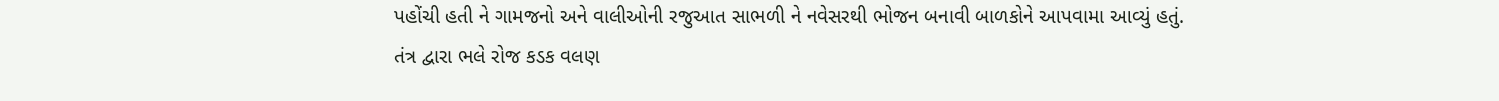પહોંચી હતી ને ગામજનો અને વાલીઓની રજુઆત સાભળી ને નવેસરથી ભોજન બનાવી બાળકોને આપવામા આવ્યું હતું.
તંત્ર દ્વારા ભલે રોજ કડક વલણ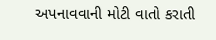અપનાવવાની મોટી વાતો કરાતી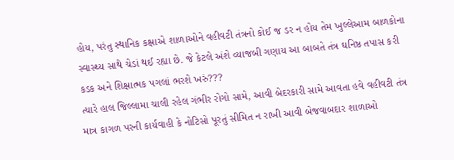હોય, પરંતુ સ્થાનિક કક્ષાએ શાળાઓને વહીવટી તંત્રનો કોઈ જ ડર ન હોય તેમ ખુલ્લેઆમ બાળકોના સ્વાસ્થ્ય સાથે ચેડાં થઈ રહ્યા છે. જે કેટલે અંશે વ્યાજબી ગણાય આ બાબતે તંત્ર ઘનિષ્ઠ તપાસ કરી કડક અને શિક્ષાત્મક પગલાં ભરશે ખરું???
ત્યારે હાલ જિલ્લામા ચાલી રહેલ ગંભીર રોગો સામે, આવી બેદરકારી સામે આવતા હવે વહીવટી તંત્ર માત્ર કાગળ પરની કાર્યવાહી કે નોટિસો પૂરતું સીમિત ન રાખી આવી બેજવાબદાર શાળાઓ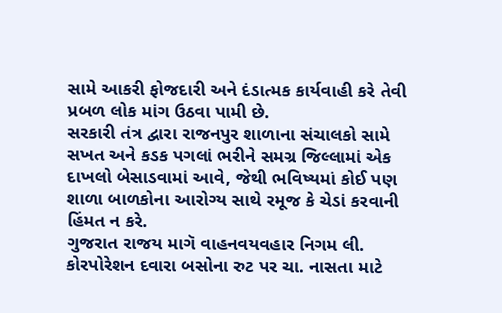સામે આકરી ફોજદારી અને દંડાત્મક કાર્યવાહી કરે તેવી પ્રબળ લોક માંગ ઉઠવા પામી છે.
સરકારી તંત્ર દ્વારા રાજનપુર શાળાના સંચાલકો સામે સખત અને કડક પગલાં ભરીને સમગ્ર જિલ્લામાં એક દાખલો બેસાડવામાં આવે, જેથી ભવિષ્યમાં કોઈ પણ શાળા બાળકોના આરોગ્ય સાથે રમૂજ કે ચેડાં કરવાની હિંમત ન કરે.
ગુજરાત રાજય માગૅ વાહનવયવહાર નિગમ લી. કોરપોરેશન દવારા બસોના રુટ પર ચા. નાસતા માટે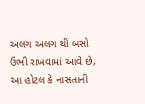અલગ અલગ થી બસો ઉભી રાખવામાં આવે છે, આ હોટલ કે નાસતાની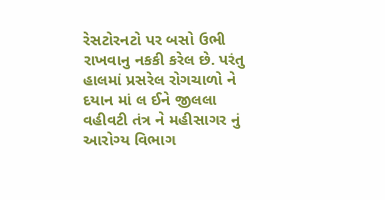રેસટોરનટો પર બસો ઉભી રાખવાનુ નકકી કરેલ છે. પરંતુ હાલમાં પ્રસરેલ રોગચાળો ને દયાન માં લ ઈને જીલલા વહીવટી તંત્ર ને મહીસાગર નું આરોગ્ય વિભાગ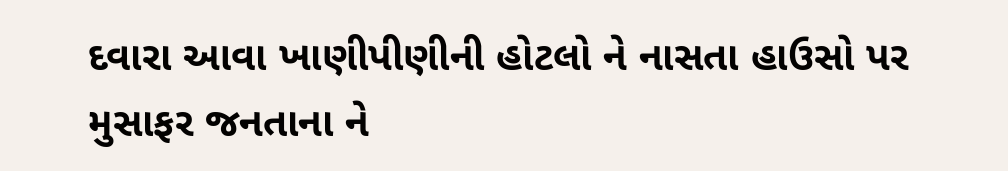દવારા આવા ખાણીપીણીની હોટલો ને નાસતા હાઉસો પર મુસાફર જનતાના ને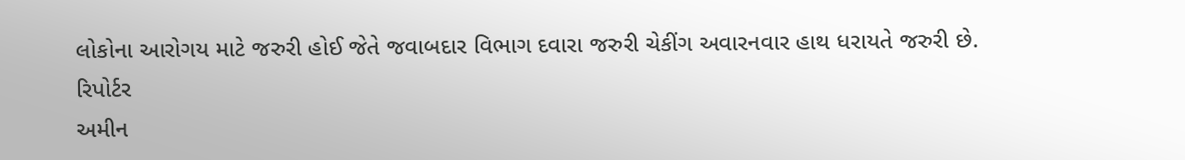લોકોના આરોગય માટે જરુરી હોઈ જેતે જવાબદાર વિભાગ દવારા જરુરી ચેકીંગ અવારનવાર હાથ ધરાયતે જરુરી છે.
રિપોર્ટર
અમીન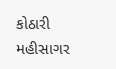કોઠારી મહીસાગર